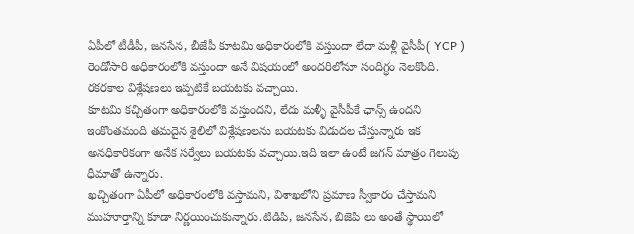ఏపీలో టీడీపీ, జనసేన, బీజేపీ కూటమి అధికారంలోకి వస్తుందా లేదా మళ్లీ వైసీపీ( YCP ) రెండోసారి అధికారంలోకి వస్తుందా అనే విషయంలో అందరిలోనూ సందిగ్ధం నెలకొంది.
రకరకాల విశ్లేషణలు ఇప్పటికే బయటకు వచ్చాయి.
కూటమి కచ్చితంగా అధికారంలోకి వస్తుందని, లేదు మళ్ళీ వైసీపీకే ఛాన్స్ ఉందని ఇంకొంతమంది తమదైన శైలిలో విశ్లేషణలను బయటకు విడుదల చేస్తున్నారు ఇక అనధికారికంగా అనేక సర్వేలు బయటకు వచ్చాయి.ఇది ఇలా ఉంటే జగన్ మాత్రం గెలుపు ధీమాతో ఉన్నారు.
ఖచ్చితంగా ఏపీలో అధికారంలోకి వస్తామని, విశాఖలోని ప్రమాణ స్వీకారం చేస్తామని ముహూర్తాన్ని కూడా నిర్ణయించుకున్నారు.టిడిపి, జనసేన, బిజెపి లు అంతే స్థాయిలో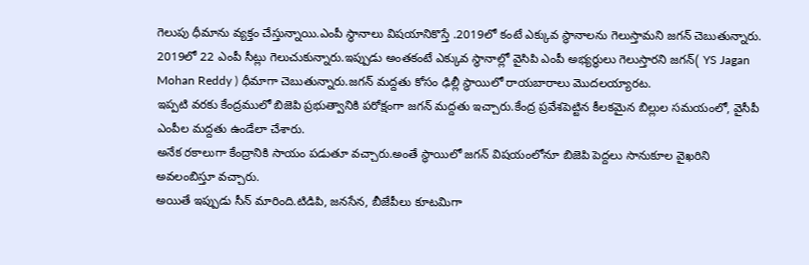గెలుపు ధీమాను వ్యక్తం చేస్తున్నాయి.ఎంపీ స్థానాలు విషయానికొస్తే .2019లో కంటే ఎక్కువ స్థానాలను గెలుస్తామని జగన్ చెబుతున్నారు.
2019లో 22 ఎంపీ సీట్లు గెలుచుకున్నారు.ఇప్పుడు అంతకంటే ఎక్కువ స్థానాల్లో వైసిపి ఎంపీ అభ్యర్థులు గెలుస్తారని జగన్( YS Jagan Mohan Reddy ) ధీమాగా చెబుతున్నారు.జగన్ మద్దతు కోసం ఢిల్లీ స్థాయిలో రాయబారాలు మొదలయ్యారట.
ఇప్పటి వరకు కేంద్రములో బిజెపి ప్రభుత్వానికి పరోక్షంగా జగన్ మద్దతు ఇచ్చారు.కేంద్ర ప్రవేశపెట్టిన కీలకమైన బిల్లుల సమయంలో, వైసీపీ ఎంపీల మద్దతు ఉండేలా చేశారు.
అనేక రకాలుగా కేంద్రానికి సాయం పడుతూ వచ్చారు.అంతే స్థాయిలో జగన్ విషయంలోనూ బిజెపి పెద్దలు సానుకూల వైఖరిని అవలంబిస్తూ వచ్చారు.
అయితే ఇప్పుడు సీన్ మారింది.టిడిపి, జనసేన, బీజేపీలు కూటమిగా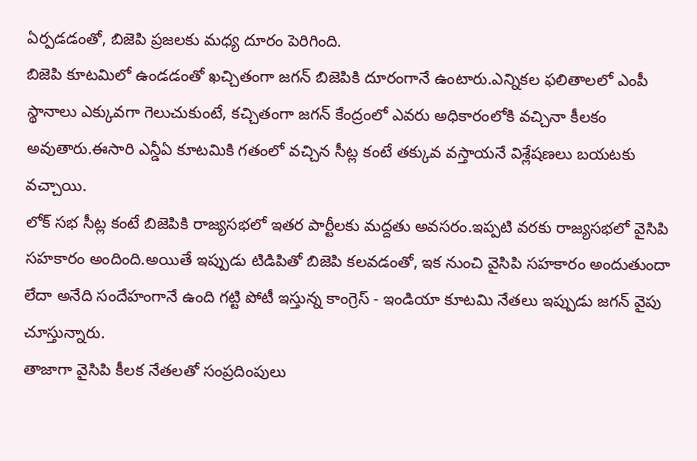ఏర్పడడంతో, బిజెపి ప్రజలకు మధ్య దూరం పెరిగింది.
బిజెపి కూటమిలో ఉండడంతో ఖచ్చితంగా జగన్ బిజెపికి దూరంగానే ఉంటారు.ఎన్నికల ఫలితాలలో ఎంపీ స్థానాలు ఎక్కువగా గెలుచుకుంటే, కచ్చితంగా జగన్ కేంద్రంలో ఎవరు అధికారంలోకి వచ్చినా కీలకం అవుతారు.ఈసారి ఎన్డీఏ కూటమికి గతంలో వచ్చిన సీట్ల కంటే తక్కువ వస్తాయనే విశ్లేషణలు బయటకు వచ్చాయి.
లోక్ సభ సీట్ల కంటే బిజెపికి రాజ్యసభలో ఇతర పార్టీలకు మద్దతు అవసరం.ఇప్పటి వరకు రాజ్యసభలో వైసిపి సహకారం అందింది.అయితే ఇప్పుడు టిడిపితో బిజెపి కలవడంతో, ఇక నుంచి వైసిపి సహకారం అందుతుందా లేదా అనేది సందేహంగానే ఉంది గట్టి పోటీ ఇస్తున్న కాంగ్రెస్ - ఇండియా కూటమి నేతలు ఇప్పుడు జగన్ వైపు చూస్తున్నారు.
తాజాగా వైసిపి కీలక నేతలతో సంప్రదింపులు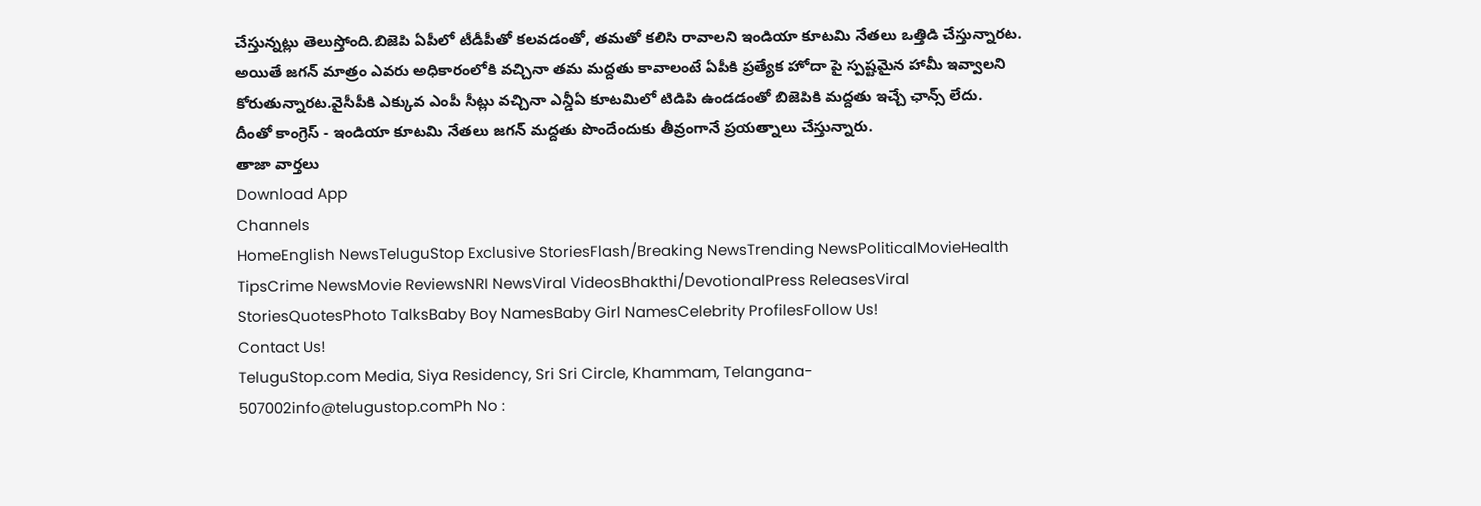చేస్తున్నట్లు తెలుస్తోంది.బిజెపి ఏపీలో టీడీపీతో కలవడంతో, తమతో కలిసి రావాలని ఇండియా కూటమి నేతలు ఒత్తిడి చేస్తున్నారట.
అయితే జగన్ మాత్రం ఎవరు అధికారంలోకి వచ్చినా తమ మద్దతు కావాలంటే ఏపీకి ప్రత్యేక హోదా పై స్పష్టమైన హామీ ఇవ్వాలని కోరుతున్నారట.వైసీపీకి ఎక్కువ ఎంపీ సీట్లు వచ్చినా ఎన్డీఏ కూటమిలో టిడిపి ఉండడంతో బిజెపికి మద్దతు ఇచ్చే ఛాన్స్ లేదు.
దీంతో కాంగ్రెస్ - ఇండియా కూటమి నేతలు జగన్ మద్దతు పొందేందుకు తీవ్రంగానే ప్రయత్నాలు చేస్తున్నారు.
తాజా వార్తలు
Download App
Channels
HomeEnglish NewsTeluguStop Exclusive StoriesFlash/Breaking NewsTrending NewsPoliticalMovieHealth TipsCrime NewsMovie ReviewsNRI NewsViral VideosBhakthi/DevotionalPress ReleasesViral StoriesQuotesPhoto TalksBaby Boy NamesBaby Girl NamesCelebrity ProfilesFollow Us!
Contact Us!
TeluguStop.com Media, Siya Residency, Sri Sri Circle, Khammam, Telangana- 507002info@telugustop.comPh No :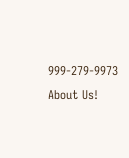999-279-9973
About Us!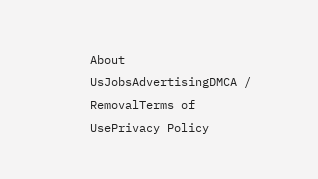About UsJobsAdvertisingDMCA / RemovalTerms of UsePrivacy Policy